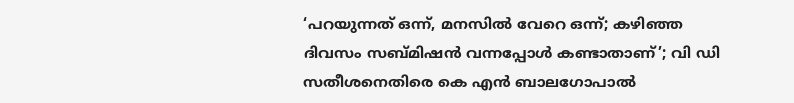‘പറയുന്നത് ഒന്ന്, മനസിൽ വേറെ ഒന്ന്; കഴിഞ്ഞ ദിവസം സബ്മിഷൻ വന്നപ്പോൾ കണ്ടാതാണ്’; വി ഡി സതീശനെതിരെ കെ എൻ ബാലഗോപാൽ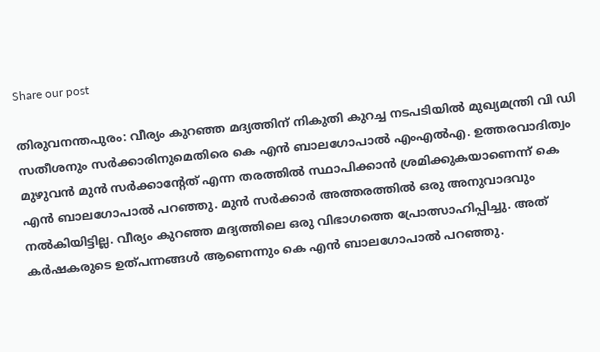Share our post

തിരുവനന്തപുരം: വീര്യം കുറഞ്ഞ മദ്യത്തിന് നികുതി കുറച്ച നടപടിയില്‍ മുഖ്യമന്ത്രി വി ഡി സതീശനും സര്‍ക്കാരിനുമെതിരെ കെ എന്‍ ബാലഗോപാല്‍ എംഎല്‍എ. ഉത്തരവാദിത്വം മുഴുവന്‍ മുന്‍ സര്‍ക്കാന്റേത് എന്ന തരത്തില്‍ സ്ഥാപിക്കാന്‍ ശ്രമിക്കുകയാണെന്ന് കെ എന്‍ ബാലഗോപാല്‍ പറഞ്ഞു. മുന്‍ സര്‍ക്കാര്‍ അത്തരത്തില്‍ ഒരു അനുവാദവും നല്‍കിയിട്ടില്ല. വീര്യം കുറഞ്ഞ മദ്യത്തിലെ ഒരു വിഭാഗത്തെ പ്രോത്സാഹിപ്പിച്ചു. അത് കര്‍ഷകരുടെ ഉത്പന്നങ്ങള്‍ ആണെന്നും കെ എന്‍ ബാലഗോപാല്‍ പറഞ്ഞു.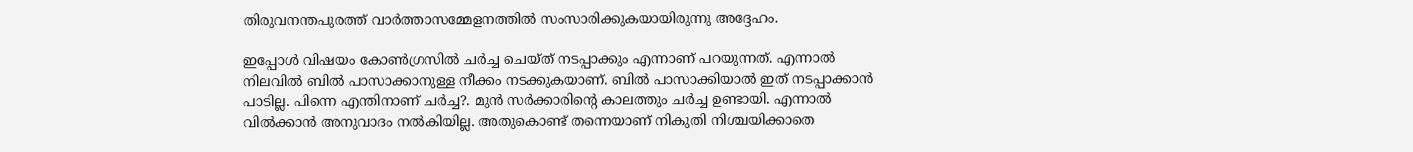തിരുവനന്തപുരത്ത് വാര്‍ത്താസമ്മേളനത്തില്‍ സംസാരിക്കുകയായിരുന്നു അദ്ദേഹം.

ഇപ്പോള്‍ വിഷയം കോണ്‍ഗ്രസില്‍ ചര്‍ച്ച ചെയ്ത് നടപ്പാക്കും എന്നാണ് പറയുന്നത്. എന്നാല്‍ നിലവില്‍ ബില്‍ പാസാക്കാനുള്ള നീക്കം നടക്കുകയാണ്. ബില്‍ പാസാക്കിയാല്‍ ഇത് നടപ്പാക്കാന്‍ പാടില്ല. പിന്നെ എന്തിനാണ് ചര്‍ച്ച?. മുന്‍ സര്‍ക്കാരിന്റെ കാലത്തും ചര്‍ച്ച ഉണ്ടായി. എന്നാല്‍ വില്‍ക്കാന്‍ അനുവാദം നല്‍കിയില്ല. അതുകൊണ്ട് തന്നെയാണ് നികുതി നിശ്ചയിക്കാതെ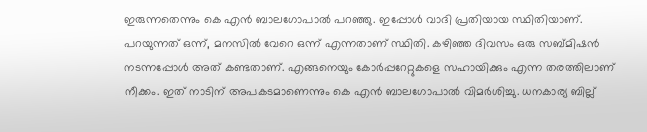ഇരുന്നതെന്നും കെ എന്‍ ബാലഗോപാല്‍ പറഞ്ഞു. ഇപ്പോള്‍ വാദി പ്രതിയായ സ്ഥിതിയാണ്. പറയുന്നത് ഒന്ന്, മനസില്‍ വേറെ ഒന്ന് എന്നതാണ് സ്ഥിതി. കഴിഞ്ഞ ദിവസം ഒരു സബ്മിഷന്‍ നടന്നപ്പോള്‍ അത് കണ്ടതാണ്. എങ്ങനെയും കോര്‍പ്പറേറ്റുകളെ സഹായിക്കും എന്ന തരത്തിലാണ് നീക്കം. ഇത് നാടിന് അപകടമാണെന്നും കെ എന്‍ ബാലഗോപാല്‍ വിമര്‍ശിച്ചു. ധനകാര്യ ബില്ല്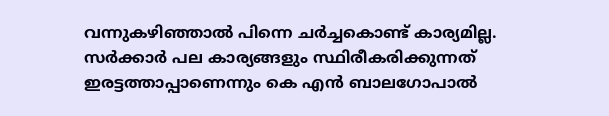വന്നുകഴിഞ്ഞാല്‍ പിന്നെ ചര്‍ച്ചകൊണ്ട് കാര്യമില്ല. സര്‍ക്കാര്‍ പല കാര്യങ്ങളും സ്ഥിരീകരിക്കുന്നത് ഇരട്ടത്താപ്പാണെന്നും കെ എന്‍ ബാലഗോപാല്‍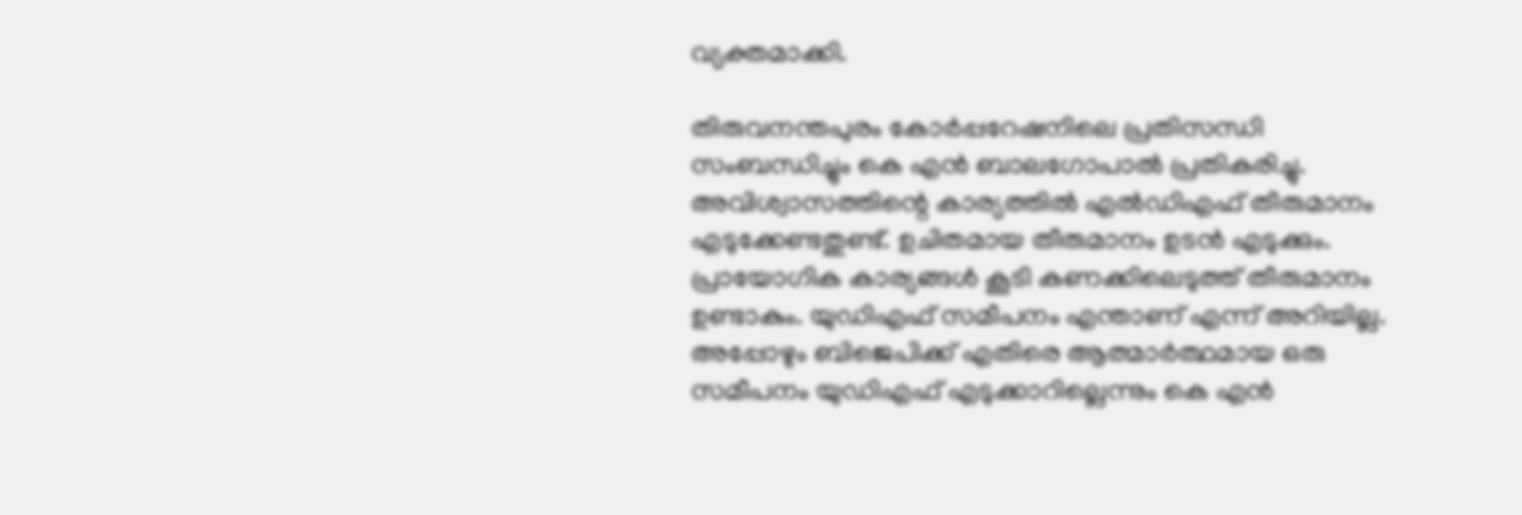വ്യക്തമാക്കി.

തിരുവനന്തപുരം കോര്‍പ്പറേഷനിലെ പ്രതിസന്ധി സംബന്ധിച്ചും കെ എന്‍ ബാലഗോപാല്‍ പ്രതികരിച്ചു. അവിശ്വാസത്തിന്റെ കാര്യത്തില്‍ എല്‍ഡിഎഫ് തീരുമാനം എടുക്കേണ്ടതുണ്ട്. ഉചിതമായ തീരുമാനം ഉടന്‍ എടുക്കും. പ്രായോഗിക കാര്യങ്ങള്‍ കൂടി കണക്കിലെടുത്ത് തീരുമാനം ഉണ്ടാകും. യുഡിഎഫ് സമീപനം എന്താണ് എന്ന് അറിയില്ല. അപ്പോഴും ബിജെപിക്ക് എതിരെ ആത്മാര്‍ത്ഥമായ ഒരു സമീപനം യുഡിഎഫ് എടുക്കാറില്ലെന്നും കെ എന്‍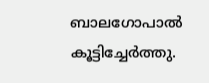ബാലഗോപാല്‍ കൂട്ടിച്ചേര്‍ത്തു.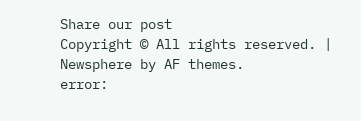Share our post
Copyright © All rights reserved. | Newsphere by AF themes.
error: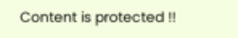Content is protected !!